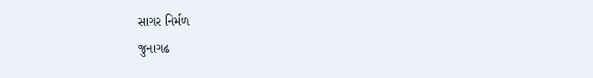સાગર નિર્મળ
જુનાગઢ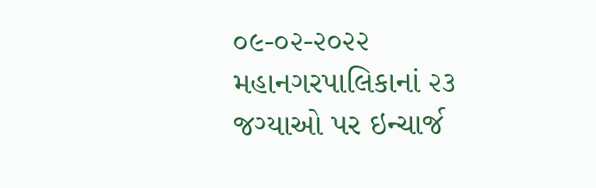૦૯-૦૨-૨૦૨૨
મહાનગરપાલિકાનાં ૨૩ જગ્યાઓ પર ઇન્ચાર્જ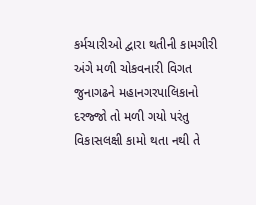કર્મચારીઓ દ્વારા થતીની કામગીરી અંગે મળી ચોકવનારી વિગત
જુનાગઢને મહાનગરપાલિકાનો દરજ્જો તો મળી ગયો પરંતુ વિકાસલક્ષી કામો થતા નથી તે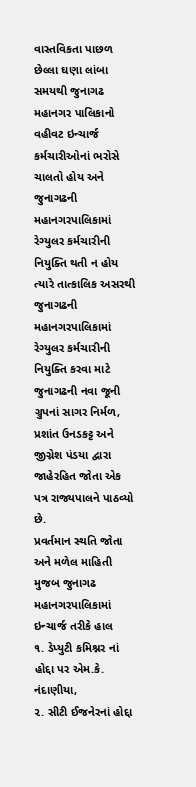વાસ્તવિકતા પાછળ છેલ્લા ઘણા લાંબા સમયથી જુનાગઢ મહાનગર પાલિકાનો વહીવટ ઇન્ચાર્જ કર્મચારીઓનાં ભરોસે ચાલતો હોય અને જુનાગઢની મહાનગરપાલિકામાં રેગ્યુલર કર્મચારીની નિયુક્તિ થતી ન હોય ત્યારે તાત્કાલિક અસરથી જુનાગઢની મહાનગરપાલિકામાં રેગ્યુલર કર્મચારીની નિયુક્તિ કરવા માટે જુનાગઢની નવા જૂની ગ્રુપનાં સાગર નિર્મળ, પ્રશાંત ઉનડકટ્ટ અને જીગ્નેશ પંડયા દ્વારા જાહેરહિત જોતા એક પત્ર રાજ્યપાલને પાઠવ્યો છે.
પ્રવર્તમાન સ્થતિ જોતા અને મળેલ માહિતી મુજબ જુનાગઢ મહાનગરપાલિકામાં ઇન્ચાર્જ તરીકે હાલ
૧. ડેપ્યુટી કમિશ્નર નાં હોદ્દા પર એમ.કે. નંદાણીયા,
૨. સીટી ઈજનેરનાં હોદ્દા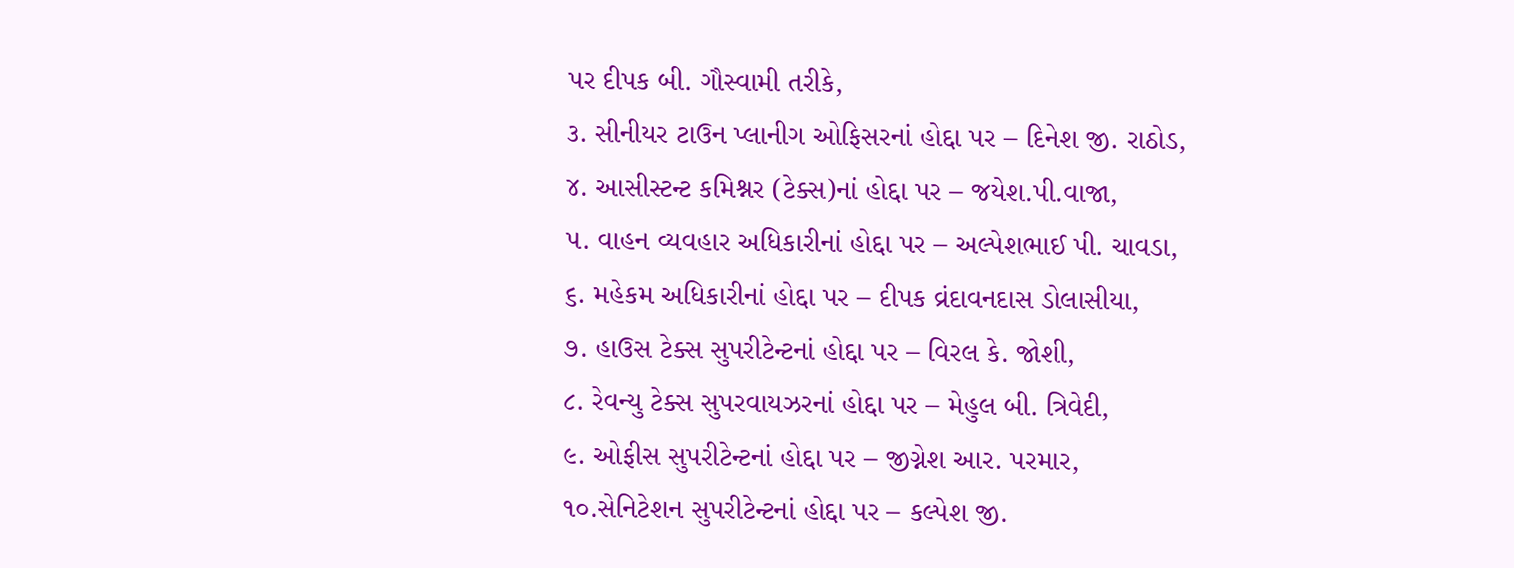પર દીપક બી. ગૌસ્વામી તરીકે,
૩. સીનીયર ટાઉન પ્લાનીગ ઓફિસરનાં હોદ્દા પર – દિનેશ જી. રાઠોડ,
૪. આસીસ્ટન્ટ કમિશ્નર (ટેક્સ)નાં હોદ્દા પર – જયેશ.પી.વાજા,
૫. વાહન વ્યવહાર અધિકારીનાં હોદ્દા પર – અલ્પેશભાઈ પી. ચાવડા,
૬. મહેકમ અધિકારીનાં હોદ્દા પર – દીપક વ્રંદાવનદાસ ડોલાસીયા,
૭. હાઉસ ટેક્સ સુપરીટેન્ટનાં હોદ્દા પર – વિરલ કે. જોશી,
૮. રેવન્યુ ટેક્સ સુપરવાયઝરનાં હોદ્દા પર – મેહુલ બી. ત્રિવેદી,
૯. ઓફીસ સુપરીટેન્ટનાં હોદ્દા પર – જીગ્નેશ આર. પરમાર,
૧૦.સેનિટેશન સુપરીટેન્ટનાં હોદ્દા પર – કલ્પેશ જી.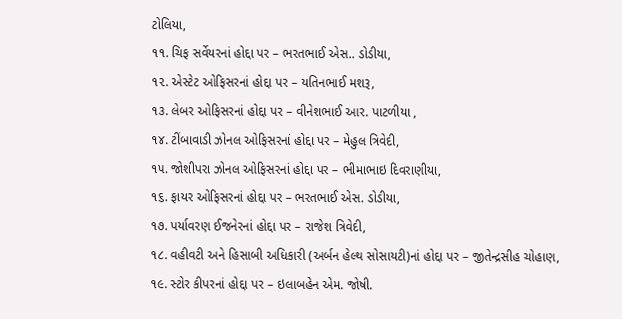ટોલિયા,
૧૧. ચિફ સર્વેયરનાં હોદ્દા પર – ભરતભાઈ એસ.. ડોડીયા,
૧૨. એસ્ટેટ ઓફિસરનાં હોદ્દા પર – યતિનભાઈ મશરૂ,
૧૩. લેબર ઓફિસરનાં હોદ્દા પર – વીનેશભાઈ આર. પાટળીયા ,
૧૪. ટીંબાવાડી ઝોનલ ઓફિસરનાં હોદ્દા પર – મેહુલ ત્રિવેદી,
૧૫. જોશીપરા ઝોનલ ઓફિસરનાં હોદ્દા પર – ભીમાભાઇ દિવરાણીયા,
૧૬. ફાયર ઓફિસરનાં હોદ્દા પર – ભરતભાઈ એસ. ડોડીયા,
૧૭. પર્યાવરણ ઈજનેરનાં હોદ્દા પર – રાજેશ ત્રિવેદી,
૧૮. વહીવટી અને હિસાબી અધિકારી (અર્બન હેલ્થ સોસાયટી)નાં હોદ્દા પર – જીતેન્દ્રસીહ ચોહાણ,
૧૯. સ્ટોર કીપરનાં હોદ્દા પર – ઇલાબહેન એમ. જોષી.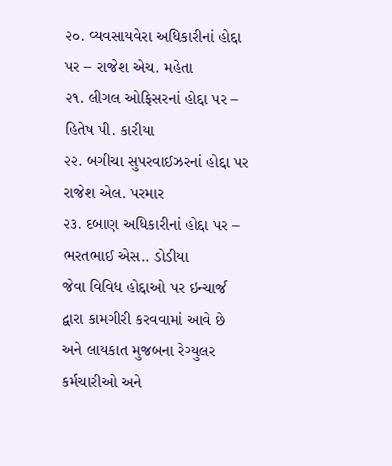૨૦. વ્યવસાયવેરા અધિકારીનાં હોદ્દા પર – રાજેશ એચ. મહેતા
૨૧. લીગલ ઓફિસરનાં હોદ્દા પર – હિતેષ પી. કારીયા
૨૨. બગીચા સુપરવાઈઝરનાં હોદ્દા પર રાજેશ એલ. પરમાર
૨૩. દબાણ અધિકારીનાં હોદ્દા પર – ભરતભાઈ એસ.. ડોડીયા
જેવા વિવિધ હોદ્દાઓ પર ઇન્ચાર્જ દ્વારા કામગીરી કરવવામાં આવે છે અને લાયકાત મુજબના રેગ્યુલર કર્મચારીઓ અને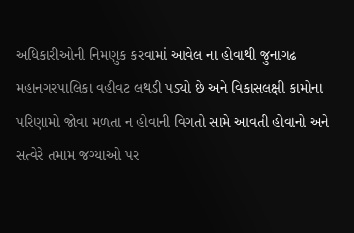અધિકારીઓની નિમણુક કરવામાં આવેલ ના હોવાથી જુનાગઢ મહાનગરપાલિકા વહીવટ લથડી પડ્યો છે અને વિકાસલક્ષી કામોના પરિણામો જોવા મળતા ન હોવાની વિગતો સામે આવતી હોવાનો અને સત્વેરે તમામ જગ્યાઓ પર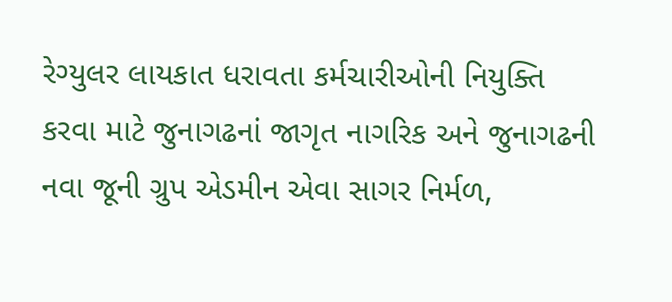રેગ્યુલર લાયકાત ધરાવતા કર્મચારીઓની નિયુક્તિ કરવા માટે જુનાગઢનાં જાગૃત નાગરિક અને જુનાગઢની નવા જૂની ગ્રુપ એડમીન એવા સાગર નિર્મળ,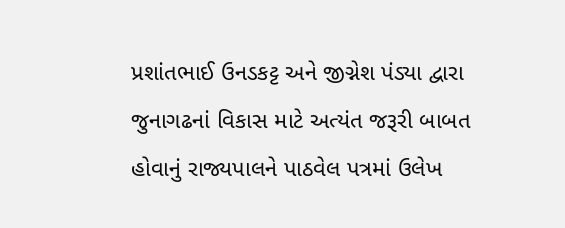પ્રશાંતભાઈ ઉનડકટ્ટ અને જીગ્નેશ પંડ્યા દ્વારા જુનાગઢનાં વિકાસ માટે અત્યંત જરૂરી બાબત હોવાનું રાજ્યપાલને પાઠવેલ પત્રમાં ઉલેખ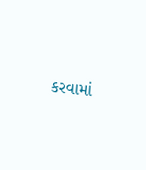કરવામાં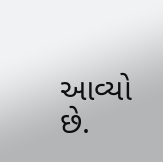આવ્યો છે.